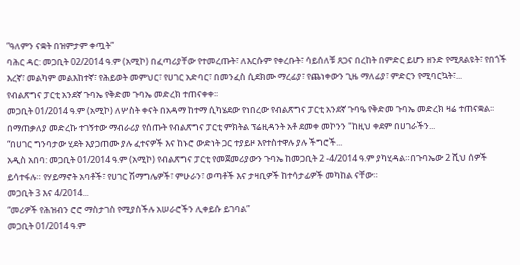ʺዓለምን ናቋት በዝምታም ቀጧት”
ባሕር ዳር: መጋቢት 02/2014 ዓ.ም (አሚኮ) በፈጣሪያቸው የተመረጡት፣ ለእርሱም የቀረቡት፣ ሳይሰለቹ ጸጋና በረከት በምድር ይሆን ዘንድ የሚጸልዩት፣ የበጎች እረኛ፣ መልካም መልእከተኛ፣ የሕይወት መምህር፣ የሀገር አድባር፣ በመንፈስ ሲደክሙ ማረፊያ፣ የጨነቀውን ጊዜ ማለፊያ፣ ምድርን የሚባርኳት፣...
የብልጽግና ፓርቲ አንደኛ ጉባኤ የቅድመ ጉባኤ መድረክ ተጠናቀቀ፡፡
መጋቢት 01/2014 ዓ.ም (አሚኮ) ለሦስት ቀናት በአዳማ ከተማ ሲካሄደው የነበረው የብልጽግና ፓርቲ አንደኛ ጉባዔ የቅድመ ጉባኤ መድረክ ዛሬ ተጠናቋል፡፡
በማጠቃለያ መድረኩ ተገኝተው ማብራሪያ የሰጡት የብልጽግና ፓርቲ ምክትል ፕሬዚዳንት አቶ ደመቀ መኮንን "ከዚህ ቀደም በሀገራችን...
“በሀገር ግንባታው ሂደት እያጋጠሙ ያሉ ፈተናዎች እና ከኑሮ ውድነት ጋር ተያይዞ እየተስተዋሉ ያሉ ችግሮች...
አዲስ አበባ: መጋቢት 01/2014 ዓ.ም (አሚኮ) የብልጽግና ፓርቲ የመጀመሪያውን ጉባኤ ከመጋቢት 2 -4/2014 ዓ.ም ያካሂዳል።በጉባኤው 2 ሺህ ሰዎች ይሳተፋሉ። የሃይማኖት አባቶች፣ የሀገር ሽማግሌዎች፣ ምሁራን፣ ወጣቶች እና ታዛቢዎች ከተሳታፊዎች መካከል ናቸው።
መጋቢት 3 እና 4/2014...
“መሪዎች የሕዝብን ሮሮ ማስታገስ የሚያስችሉ አሠራሮችን ሊቀይሱ ይገባል”
መጋቢት 01/2014 ዓ.ም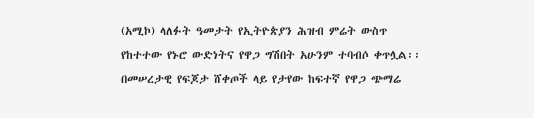(አሚኮ) ላለፉት ዓመታት የኢትዮጵያን ሕዝብ ምሬት ውስጥ የከተተው የኑሮ ውድነትና የዋጋ ግሽበት አሁንም ተባብሶ ቀጥሏል፡፡ በመሠረታዊ የፍጆታ ሸቀጦች ላይ የታየው ከፍተኛ የዋጋ ጭማሬ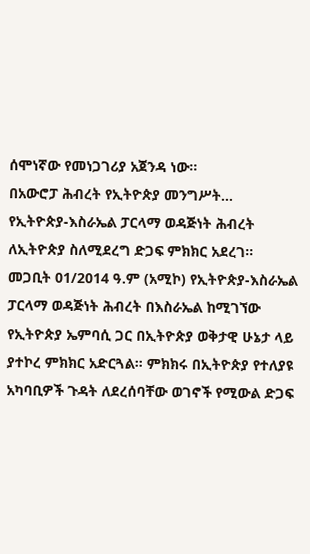ሰሞነኛው የመነጋገሪያ አጀንዳ ነው፡፡
በአውሮፓ ሕብረት የኢትዮጵያ መንግሥት...
የኢትዮጵያ-እስራኤል ፓርላማ ወዳጅነት ሕብረት ለኢትዮጵያ ስለሚደረግ ድጋፍ ምክክር አደረገ፡፡
መጋቢት 01/2014 ዓ.ም (አሚኮ) የኢትዮጵያ-እስራኤል ፓርላማ ወዳጅነት ሕብረት በእስራኤል ከሚገኘው የኢትዮጵያ ኤምባሲ ጋር በኢትዮጵያ ወቅታዊ ሁኔታ ላይ ያተኮረ ምክክር አድርጓል። ምክክሩ በኢትዮጵያ የተለያዩ አካባቢዎች ጉዳት ለደረሰባቸው ወገኖች የሚውል ድጋፍ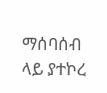ማሰባሰብ ላይ ያተኮረ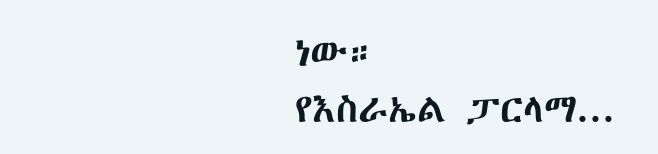ነው።
የእስራኤል ፓርላማ...